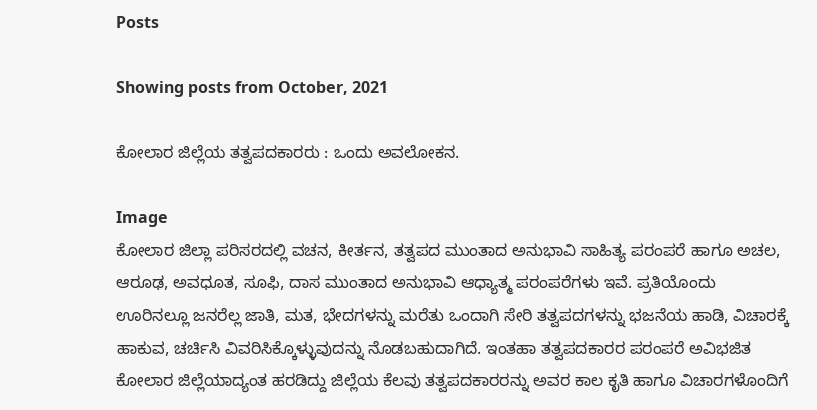Posts

Showing posts from October, 2021

ಕೋಲಾರ ಜಿಲ್ಲೆಯ ತತ್ವಪದಕಾರರು : ಒಂದು ಅವಲೋಕನ.

Image
ಕೋಲಾರ ಜಿಲ್ಲಾ ಪರಿಸರದಲ್ಲಿ ವಚನ, ಕೀರ್ತನ, ತತ್ವಪದ ಮುಂತಾದ ಅನುಭಾವಿ ಸಾಹಿತ್ಯ ಪರಂಪರೆ ಹಾಗೂ ಅಚಲ, ಆರೂಢ, ಅವಧೂತ, ಸೂಫಿ, ದಾಸ ಮುಂತಾದ ಅನುಭಾವಿ ಆಧ್ಯಾತ್ಮ ಪರಂಪರೆಗಳು ಇವೆ. ಪ್ರತಿಯೊಂದು ಊರಿನಲ್ಲೂ ಜನರೆಲ್ಲ ಜಾತಿ, ಮತ, ಭೇದಗಳನ್ನು ಮರೆತು ಒಂದಾಗಿ ಸೇರಿ ತತ್ವಪದಗಳನ್ನು ಭಜನೆಯ ಹಾಡಿ, ವಿಚಾರಕ್ಕೆ ಹಾಕುವ, ಚರ್ಚಿಸಿ ವಿವರಿಸಿಕ್ಕೊಳ್ಳುವುದನ್ನು ನೊಡಬಹುದಾಗಿದೆ. ಇಂತಹಾ ತತ್ವಪದಕಾರರ ಪರಂಪರೆ ಅವಿಭಜಿತ ಕೋಲಾರ ಜಿಲ್ಲೆಯಾದ್ಯಂತ ಹರಡಿದ್ದು ಜಿಲ್ಲೆಯ ಕೆಲವು ತತ್ವಪದಕಾರರನ್ನು ಅವರ ಕಾಲ ಕೃತಿ ಹಾಗೂ ವಿಚಾರಗಳೊಂದಿಗೆ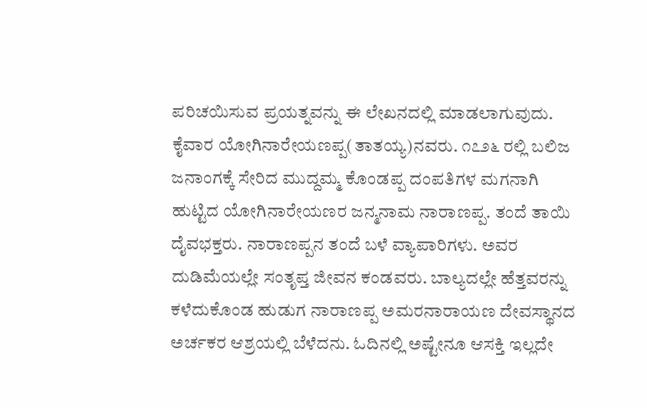ಪರಿಚಯಿಸುವ ಪ್ರಯತ್ನವನ್ನು ಈ ಲೇಖನದಲ್ಲಿ ಮಾಡಲಾಗುವುದು.  ಕೈವಾರ ಯೋಗಿನಾರೇಯಣಪ್ಪ(ತಾತಯ್ಯ)ನವರು. ೧೭೨೬ ರಲ್ಲಿ ಬಲಿಜ ಜನಾಂಗಕ್ಕೆ ಸೇರಿದ ಮುದ್ದಮ್ಮ ಕೊಂಡಪ್ಪ ದಂಪತಿಗಳ ಮಗನಾಗಿ ಹುಟ್ಟಿದ ಯೋಗಿನಾರೇಯಣರ ಜನ್ಮನಾಮ ನಾರಾಣಪ್ಪ. ತಂದೆ ತಾಯಿ ದೈವಭಕ್ತರು. ನಾರಾಣಪ್ಪನ ತಂದೆ ಬಳೆ ವ್ಯಾಪಾರಿಗಳು. ಅವರ ದುಡಿಮೆಯಲ್ಲೇ ಸಂತೃಪ್ತ ಜೀವನ ಕಂಡವರು. ಬಾಲ್ಯದಲ್ಲೇ ಹೆತ್ತವರನ್ನು ಕಳೆದುಕೊಂಡ ಹುಡುಗ ನಾರಾಣಪ್ಪ ಅಮರನಾರಾಯಣ ದೇವಸ್ಥಾನದ ಅರ್ಚಕರ ಆಶ್ರಯಲ್ಲಿ ಬೆಳೆದನು. ಓದಿನಲ್ಲಿ ಅಷ್ಟೇನೂ ಆಸಕ್ತಿ ಇಲ್ಲದೇ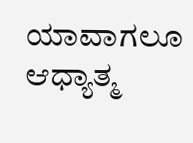ಯಾವಾಗಲೂ ಆಧ್ಯಾತ್ಮ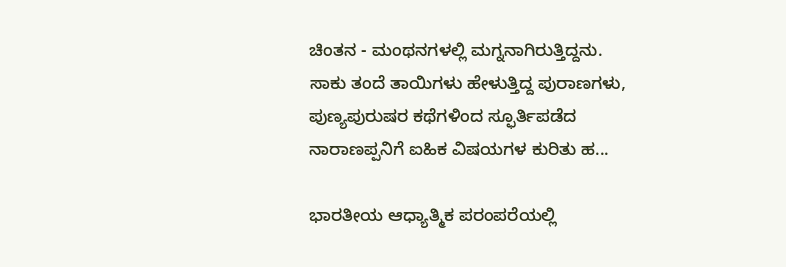ಚಿಂತನ - ಮಂಥನಗಳಲ್ಲಿ ಮಗ್ನನಾಗಿರುತ್ತಿದ್ದನು. ಸಾಕು ತಂದೆ ತಾಯಿಗಳು ಹೇಳುತ್ತಿದ್ದ ಪುರಾಣಗಳು, ಪುಣ್ಯಪುರುಷರ ಕಥೆಗಳಿಂದ ಸ್ಫೂರ್ತಿಪಡೆದ ನಾರಾಣಪ್ಪನಿಗೆ ಐಹಿಕ ವಿಷಯಗಳ ಕುರಿತು ಹ...

ಭಾರತೀಯ ಆಧ್ಯಾತ್ಮಿಕ ಪರಂಪರೆಯಲ್ಲಿ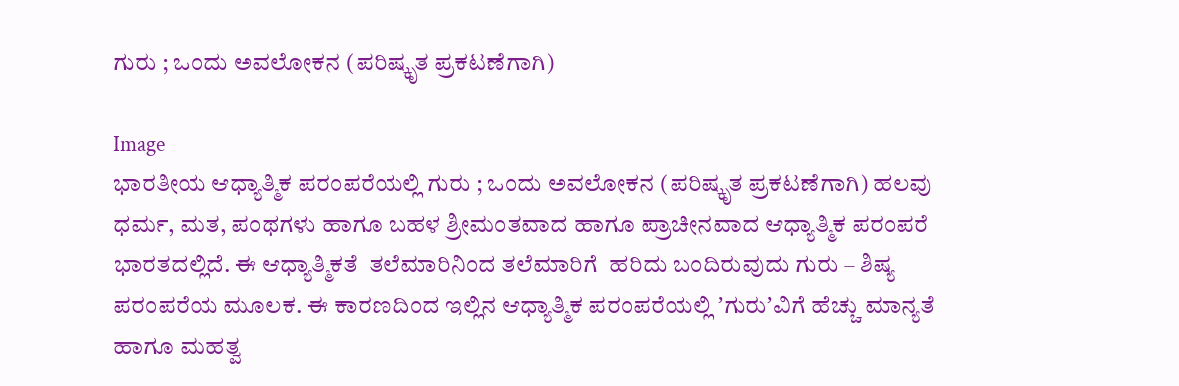ಗುರು ; ಒಂದು ಅವಲೋಕನ (ಪರಿಷ್ಕೃತ ಪ್ರಕಟಣೆಗಾಗಿ)

Image
ಭಾರತೀಯ ಆಧ್ಯಾತ್ಮಿಕ ಪರಂಪರೆಯಲ್ಲಿ ಗುರು ; ಒಂದು ಅವಲೋಕನ (ಪರಿಷ್ಕೃತ ಪ್ರಕಟಣೆಗಾಗಿ) ಹಲವು ಧರ್ಮ, ಮತ, ಪಂಥಗಳು ಹಾಗೂ ಬಹಳ ಶ್ರೀಮಂತವಾದ ಹಾಗೂ ಪ್ರಾಚೀನವಾದ ಆಧ್ಯಾತ್ಮಿಕ ಪರಂಪರೆ ಭಾರತದಲ್ಲಿದೆ. ಈ ಆಧ್ಯಾತ್ಮಿಕತೆ  ತಲೆಮಾರಿನಿಂದ ತಲೆಮಾರಿಗೆ  ಹರಿದು ಬಂದಿರುವುದು ಗುರು – ಶಿಷ್ಯ ಪರಂಪರೆಯ ಮೂಲಕ. ಈ ಕಾರಣದಿಂದ ಇಲ್ಲಿನ ಆಧ್ಯಾತ್ಮಿಕ ಪರಂಪರೆಯಲ್ಲಿ ʼಗುರುʼವಿಗೆ ಹೆಚ್ಚು ಮಾನ್ಯತೆ ಹಾಗೂ ಮಹತ್ವ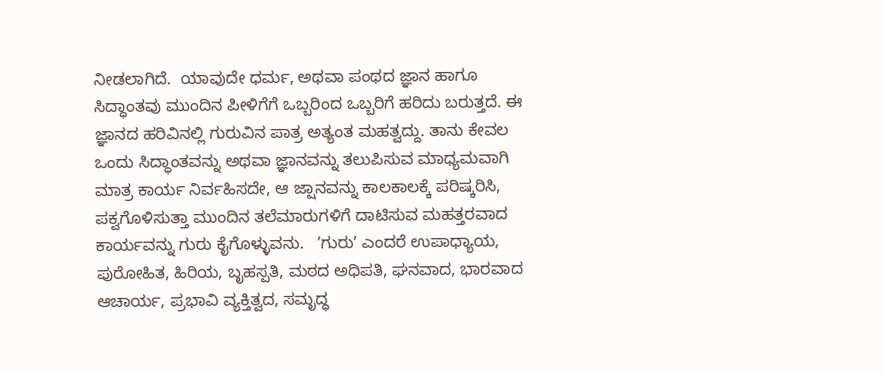ನೀಡಲಾಗಿದೆ.  ಯಾವುದೇ ಧರ್ಮ, ಅಥವಾ ಪಂಥದ ಜ್ಞಾನ ಹಾಗೂ ಸಿದ್ಧಾಂತವು ಮುಂದಿನ ಪೀಳಿಗೆಗೆ ಒಬ್ಬರಿಂದ ಒಬ್ಬರಿಗೆ ಹರಿದು ಬರುತ್ತದೆ. ಈ ಜ್ಞಾನದ ಹರಿವಿನಲ್ಲಿ ಗುರುವಿನ ಪಾತ್ರ ಅತ್ಯಂತ ಮಹತ್ವದ್ದು. ತಾನು ಕೇವಲ ಒಂದು ಸಿದ್ಧಾಂತವನ್ನು ಅಥವಾ ಜ್ಞಾನವನ್ನು ತಲುಪಿಸುವ ಮಾಧ್ಯಮವಾಗಿ ಮಾತ್ರ ಕಾರ್ಯ ನಿರ್ವಹಿಸದೇ, ಆ ಜ್ಷಾನವನ್ನು ಕಾಲಕಾಲಕ್ಕೆ ಪರಿಷ್ಕರಿಸಿ, ಪಕ್ವಗೊಳಿಸುತ್ತಾ ಮುಂದಿನ ತಲೆಮಾರುಗಳಿಗೆ ದಾಟಿಸುವ ಮಹತ್ತರವಾದ ಕಾರ್ಯವನ್ನು ಗುರು ಕೈಗೊಳ್ಳುವನು.   ʼಗುರುʼ ಎಂದರೆ ಉಪಾಧ್ಯಾಯ, ಪುರೋಹಿತ, ಹಿರಿಯ, ಬೃಹಸ್ಪತಿ, ಮಠದ ಅಧಿಪತಿ, ಘನವಾದ, ಭಾರವಾದ ಆಚಾರ್ಯ, ಪ್ರಭಾವಿ ವ್ಯಕ್ತಿತ್ವದ, ಸಮೃದ್ಧ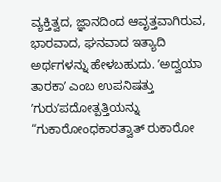ವ್ಯಕ್ತಿತ್ವದ, ಜ್ಞಾನದಿಂದ ಆವೃತ್ತವಾಗಿರುವ, ಭಾರವಾದ, ಘನವಾದ ಇತ್ಯಾದಿ ಅರ್ಥಗಳನ್ನು ಹೇಳಬಹುದು. ʼಅದ್ವಯಾ ತಾರಕಾʼ ಎಂಬ ಉಪನಿಷತ್ತು ʼಗುರುʼಪದೋತ್ಪತ್ತಿಯನ್ನು “ಗುಕಾರೋಂಧಕಾರತ್ವಾತ್‌ ರುಕಾರೋ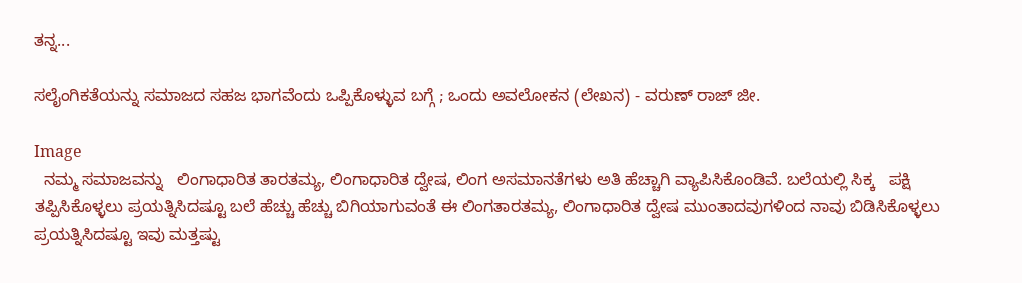ತನ್ನ...

ಸಲೈಂಗಿಕತೆಯನ್ನು ಸಮಾಜದ ಸಹಜ ಭಾಗವೆಂದು ಒಪ್ಪಿಕೊಳ್ಳುವ ಬಗ್ಗೆ ; ಒಂದು ಅವಲೋಕನ (ಲೇಖನ) - ವರುಣ್‌ ರಾಜ್‌ ಜೀ.

Image
  ನಮ್ಮ ಸಮಾಜವನ್ನು   ಲಿಂಗಾಧಾರಿತ ತಾರತಮ್ಯ, ಲಿಂಗಾಧಾರಿತ ದ್ವೇಷ, ಲಿಂಗ ಅಸಮಾನತೆಗಳು ಅತಿ ಹೆಚ್ಚಾಗಿ ವ್ಯಾಪಿಸಿಕೊಂಡಿವೆ. ಬಲೆಯಲ್ಲಿ ಸಿಕ್ಕ   ಪಕ್ಷಿ ತಪ್ಪಿಸಿಕೊಳ್ಳಲು ಪ್ರಯತ್ನಿಸಿದಷ್ಟೂ ಬಲೆ ಹೆಚ್ಚು ಹೆಚ್ಚು ಬಿಗಿಯಾಗುವಂತೆ ಈ ಲಿಂಗತಾರತಮ್ಯ, ಲಿಂಗಾಧಾರಿತ ದ್ವೇಷ ಮುಂತಾದವುಗಳಿಂದ ನಾವು ಬಿಡಿಸಿಕೊಳ್ಳಲು ಪ್ರಯತ್ನಿಸಿದಷ್ಟೂ ಇವು ಮತ್ತಷ್ಟು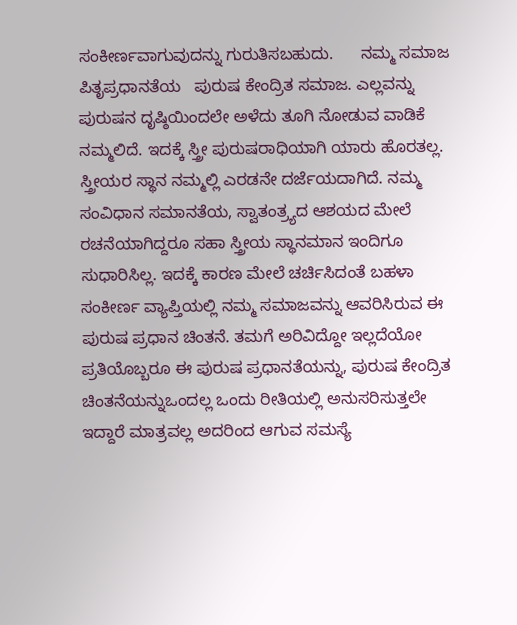ಸಂಕೀರ್ಣವಾಗುವುದನ್ನು ಗುರುತಿಸಬಹುದು.      ನಮ್ಮ ಸಮಾಜ ಪಿತೃಪ್ರಧಾನತೆಯ   ಪುರುಷ ಕೇಂದ್ರಿತ ಸಮಾಜ. ಎಲ್ಲವನ್ನು ಪುರುಷನ ದೃಷ್ಠಿಯಿಂದಲೇ ಅಳೆದು ತೂಗಿ ನೋಡುವ ವಾಡಿಕೆ ನಮ್ಮಲಿದೆ. ಇದಕ್ಕೆ ಸ್ತ್ರೀ ಪುರುಷರಾಧಿಯಾಗಿ ಯಾರು ಹೊರತಲ್ಲ. ಸ್ತ್ರೀಯರ ಸ್ಥಾನ ನಮ್ಮಲ್ಲಿ ಎರಡನೇ ದರ್ಜೆಯದಾಗಿದೆ. ನಮ್ಮ ಸಂವಿಧಾನ ಸಮಾನತೆಯ, ಸ್ವಾತಂತ್ರ್ಯದ ಆಶಯದ ಮೇಲೆ ರಚನೆಯಾಗಿದ್ದರೂ ಸಹಾ ಸ್ತ್ರೀಯ ಸ್ಥಾನಮಾನ ಇಂದಿಗೂ ಸುಧಾರಿಸಿಲ್ಲ. ಇದಕ್ಕೆ ಕಾರಣ ಮೇಲೆ ಚರ್ಚಿಸಿದಂತೆ ಬಹಳಾ ಸಂಕೀರ್ಣ ವ್ಯಾಪ್ತಿಯಲ್ಲಿ ನಮ್ಮ ಸಮಾಜವನ್ನು ಆವರಿಸಿರುವ ಈ ಪುರುಷ ಪ್ರಧಾನ ಚಿಂತನೆ. ತಮಗೆ ಅರಿವಿದ್ದೋ ಇಲ್ಲದೆಯೋ ಪ್ರತಿಯೊಬ್ಬರೂ ಈ ಪುರುಷ ಪ್ರಧಾನತೆಯನ್ನು, ಪುರುಷ ಕೇಂದ್ರಿತ ಚಿಂತನೆಯನ್ನು‌ಒಂದಲ್ಲ ಒಂದು ರೀತಿಯಲ್ಲಿ ಅನುಸರಿಸುತ್ತಲೇ ಇದ್ದಾರೆ ಮಾತ್ರವಲ್ಲ ಅದರಿಂದ ಆಗುವ ಸಮಸ್ಯೆ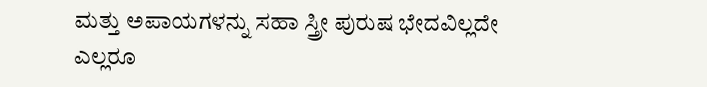ಮತ್ತು ಅಪಾಯಗಳನ್ನು ಸಹಾ ಸ್ತ್ರೀ ಪುರುಷ ಭೇದವಿಲ್ಲದೇ ಎಲ್ಲರೂ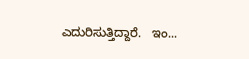ಎದುರಿಸುತ್ತಿದ್ದಾರೆ.   ಇಂ...